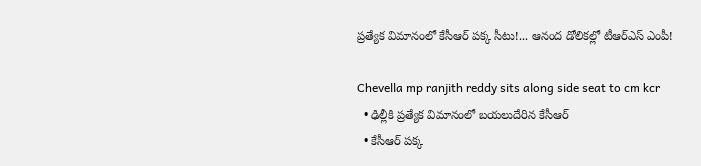ప్ర‌త్యేక విమానంలో కేసీఆర్ ప‌క్క సీటు!... ఆనంద డోలిక‌ల్లో టీఆర్ఎస్ ఎంపీ!

Chevella mp ranjith reddy sits along side seat to cm kcr
  • ఢిల్లీకి ప్ర‌త్యేక విమానంలో బ‌య‌లుదేరిన కేసీఆర్‌
  • కేసీఆర్ ప‌క్క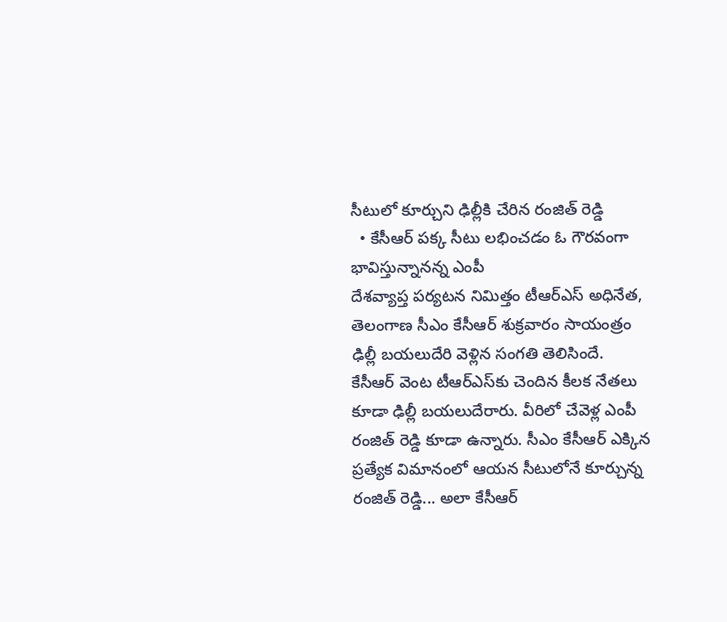సీటులో కూర్చుని ఢిల్లీకి చేరిన రంజిత్ రెడ్డి
  • కేసీఆర్ ప‌క్క సీటు ల‌భించ‌డం ఓ గౌర‌వంగా భావిస్తున్నానన్న ఎంపీ
దేశవ్యాప్త ప‌ర్య‌ట‌న నిమిత్తం టీఆర్ఎస్ అధినేత‌, తెలంగాణ సీఎం కేసీఆర్ శుక్ర‌వారం సాయంత్రం ఢిల్లీ బ‌య‌లుదేరి వెళ్లిన సంగ‌తి తెలిసిందే. కేసీఆర్ వెంట టీఆర్ఎస్‌కు చెందిన కీల‌క నేత‌లు కూడా ఢిల్లీ బ‌య‌లుదేరారు. వీరిలో చేవెళ్ల ఎంపీ రంజిత్ రెడ్డి కూడా ఉన్నారు. సీఎం కేసీఆర్ ఎక్కిన ప్ర‌త్యేక విమానంలో ఆయ‌న సీటులోనే కూర్చున్న రంజిత్ రెడ్డి... అలా కేసీఆర్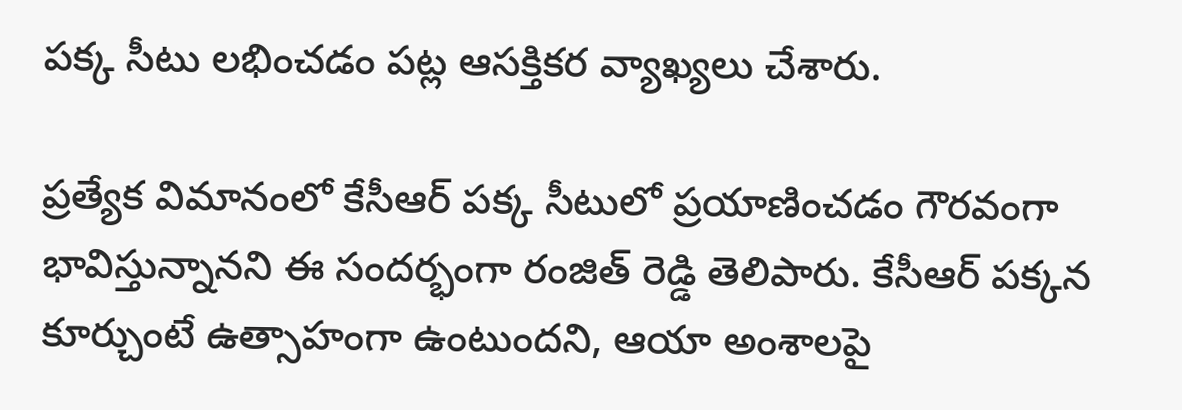ప‌క్క సీటు ల‌భించడం పట్ల ఆస‌క్తిక‌ర వ్యాఖ్య‌లు చేశారు.

ప్ర‌త్యేక విమానంలో కేసీఆర్ ప‌క్క సీటులో ప్ర‌యాణించ‌డం గౌర‌వంగా భావిస్తున్నాన‌ని ఈ సంద‌ర్భంగా రంజిత్ రెడ్డి తెలిపారు. కేసీఆర్ ప‌క్క‌న కూర్చుంటే ఉత్సాహంగా ఉంటుంద‌ని, ఆయా అంశాల‌పై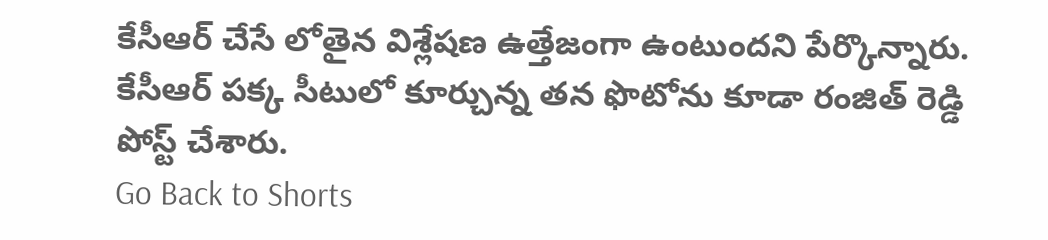కేసీఆర్ చేసే లోతైన విశ్లేష‌ణ ఉత్తేజంగా ఉంటుంద‌ని పేర్కొన్నారు. కేసీఆర్ ప‌క్క సీటులో కూర్చున్న త‌న ఫొటోను కూడా రంజిత్ రెడ్డి పోస్ట్ చేశారు.
Go Back to Shorts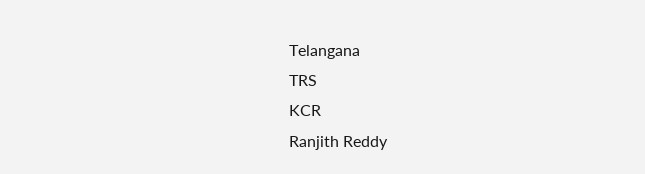Telangana
TRS
KCR
Ranjith Reddy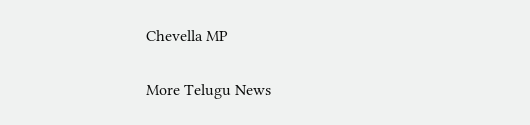Chevella MP

More Telugu News